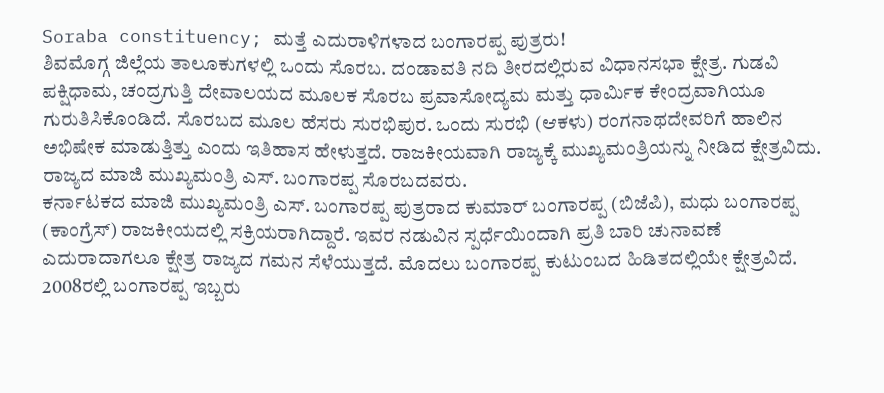Soraba constituency; ಮತ್ತೆ ಎದುರಾಳಿಗಳಾದ ಬಂಗಾರಪ್ಪ ಪುತ್ರರು!
ಶಿವಮೊಗ್ಗ ಜಿಲ್ಲೆಯ ತಾಲೂಕುಗಳಲ್ಲಿ ಒಂದು ಸೊರಬ. ದಂಡಾವತಿ ನದಿ ತೀರದಲ್ಲಿರುವ ವಿಧಾನಸಭಾ ಕ್ಷೇತ್ರ. ಗುಡವಿ ಪಕ್ಷಿಧಾಮ, ಚಂದ್ರಗುತ್ತಿ ದೇವಾಲಯದ ಮೂಲಕ ಸೊರಬ ಪ್ರವಾಸೋದ್ಯಮ ಮತ್ತು ಧಾರ್ಮಿಕ ಕೇಂದ್ರವಾಗಿಯೂ ಗುರುತಿಸಿಕೊಂಡಿದೆ. ಸೊರಬದ ಮೂಲ ಹೆಸರು ಸುರಭಿಪುರ. ಒಂದು ಸುರಭಿ (ಆಕಳು) ರಂಗನಾಥದೇವರಿಗೆ ಹಾಲಿನ ಅಭಿಷೇಕ ಮಾಡುತ್ತಿತ್ತು ಎಂದು ಇತಿಹಾಸ ಹೇಳುತ್ತದೆ. ರಾಜಕೀಯವಾಗಿ ರಾಜ್ಯಕ್ಕೆ ಮುಖ್ಯಮಂತ್ರಿಯನ್ನು ನೀಡಿದ ಕ್ಷೇತ್ರವಿದು. ರಾಜ್ಯದ ಮಾಜಿ ಮುಖ್ಯಮಂತ್ರಿ ಎಸ್. ಬಂಗಾರಪ್ಪ ಸೊರಬದವರು.
ಕರ್ನಾಟಕದ ಮಾಜಿ ಮುಖ್ಯಮಂತ್ರಿ ಎಸ್. ಬಂಗಾರಪ್ಪ ಪುತ್ರರಾದ ಕುಮಾರ್ ಬಂಗಾರಪ್ಪ (ಬಿಜೆಪಿ), ಮಧು ಬಂಗಾರಪ್ಪ (ಕಾಂಗ್ರೆಸ್) ರಾಜಕೀಯದಲ್ಲಿ ಸಕ್ರಿಯರಾಗಿದ್ದಾರೆ. ಇವರ ನಡುವಿನ ಸ್ಪರ್ಧೆಯಿಂದಾಗಿ ಪ್ರತಿ ಬಾರಿ ಚುನಾವಣೆ ಎದುರಾದಾಗಲೂ ಕ್ಷೇತ್ರ ರಾಜ್ಯದ ಗಮನ ಸೆಳೆಯುತ್ತದೆ. ಮೊದಲು ಬಂಗಾರಪ್ಪ ಕುಟುಂಬದ ಹಿಡಿತದಲ್ಲಿಯೇ ಕ್ಷೇತ್ರವಿದೆ. 2008ರಲ್ಲಿ ಬಂಗಾರಪ್ಪ ಇಬ್ಬರು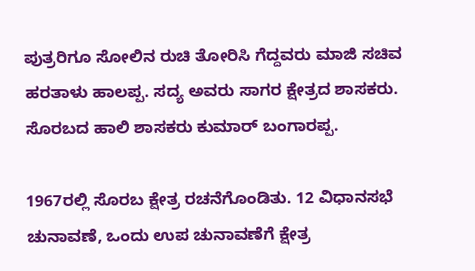ಪುತ್ರರಿಗೂ ಸೋಲಿನ ರುಚಿ ತೋರಿಸಿ ಗೆದ್ದವರು ಮಾಜಿ ಸಚಿವ ಹರತಾಳು ಹಾಲಪ್ಪ. ಸದ್ಯ ಅವರು ಸಾಗರ ಕ್ಷೇತ್ರದ ಶಾಸಕರು. ಸೊರಬದ ಹಾಲಿ ಶಾಸಕರು ಕುಮಾರ್ ಬಂಗಾರಪ್ಪ.

1967ರಲ್ಲಿ ಸೊರಬ ಕ್ಷೇತ್ರ ರಚನೆಗೊಂಡಿತು. 12 ವಿಧಾನಸಭೆ ಚುನಾವಣೆ, ಒಂದು ಉಪ ಚುನಾವಣೆಗೆ ಕ್ಷೇತ್ರ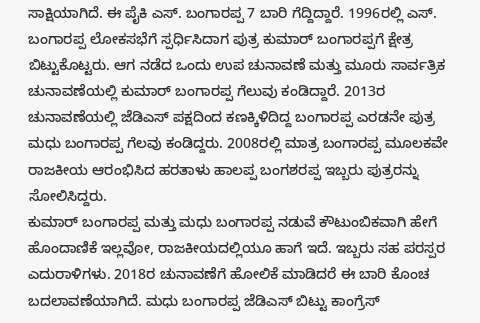ಸಾಕ್ಷಿಯಾಗಿದೆ. ಈ ಪೈಕಿ ಎಸ್. ಬಂಗಾರಪ್ಪ 7 ಬಾರಿ ಗೆದ್ದಿದ್ದಾರೆ. 1996ರಲ್ಲಿ ಎಸ್. ಬಂಗಾರಪ್ಪ ಲೋಕಸಭೆಗೆ ಸ್ಪರ್ಧಿಸಿದಾಗ ಪುತ್ರ ಕುಮಾರ್ ಬಂಗಾರಪ್ಪಗೆ ಕ್ಷೇತ್ರ ಬಿಟ್ಟುಕೊಟ್ಟರು. ಆಗ ನಡೆದ ಒಂದು ಉಪ ಚುನಾವಣೆ ಮತ್ತು ಮೂರು ಸಾರ್ವತ್ರಿಕ ಚುನಾವಣೆಯಲ್ಲಿ ಕುಮಾರ್ ಬಂಗಾರಪ್ಪ ಗೆಲುವು ಕಂಡಿದ್ದಾರೆ. 2013ರ ಚುನಾವಣೆಯಲ್ಲಿ ಜೆಡಿಎಸ್ ಪಕ್ಷದಿಂದ ಕಣಕ್ಕಿಳಿದಿದ್ದ ಬಂಗಾರಪ್ಪ ಎರಡನೇ ಪುತ್ರ ಮಧು ಬಂಗಾರಪ್ಪ ಗೆಲವು ಕಂಡಿದ್ದರು. 2008ರಲ್ಲಿ ಮಾತ್ರ ಬಂಗಾರಪ್ಪ ಮೂಲಕವೇ ರಾಜಕೀಯ ಆರಂಭಿಸಿದ ಹರತಾಳು ಹಾಲಪ್ಪ ಬಂಗಶರಪ್ಪ ಇಬ್ಬರು ಪುತ್ರರನ್ನು ಸೋಲಿಸಿದ್ದರು.
ಕುಮಾರ್ ಬಂಗಾರಪ್ಪ ಮತ್ತು ಮಧು ಬಂಗಾರಪ್ಪ ನಡುವೆ ಕೌಟುಂಬಿಕವಾಗಿ ಹೇಗೆ ಹೊಂದಾಣಿಕೆ ಇಲ್ಲವೋ, ರಾಜಕೀಯದಲ್ಲಿಯೂ ಹಾಗೆ ಇದೆ. ಇಬ್ಬರು ಸಹ ಪರಸ್ಪರ ಎದುರಾಳಿಗಳು. 2018ರ ಚುನಾವಣೆಗೆ ಹೋಲಿಕೆ ಮಾಡಿದರೆ ಈ ಬಾರಿ ಕೊಂಚ ಬದಲಾವಣೆಯಾಗಿದೆ. ಮಧು ಬಂಗಾರಪ್ಪ ಜೆಡಿಎಸ್ ಬಿಟ್ಟು ಕಾಂಗ್ರೆಸ್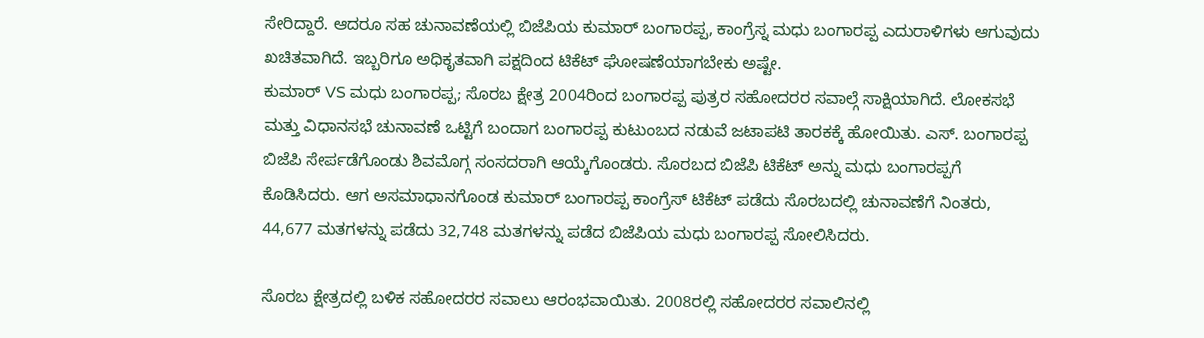ಸೇರಿದ್ದಾರೆ. ಆದರೂ ಸಹ ಚುನಾವಣೆಯಲ್ಲಿ ಬಿಜೆಪಿಯ ಕುಮಾರ್ ಬಂಗಾರಪ್ಪ, ಕಾಂಗ್ರೆಸ್ನ ಮಧು ಬಂಗಾರಪ್ಪ ಎದುರಾಳಿಗಳು ಆಗುವುದು ಖಚಿತವಾಗಿದೆ. ಇಬ್ಬರಿಗೂ ಅಧಿಕೃತವಾಗಿ ಪಕ್ಷದಿಂದ ಟಿಕೆಟ್ ಘೋಷಣೆಯಾಗಬೇಕು ಅಷ್ಟೇ.
ಕುಮಾರ್ VS ಮಧು ಬಂಗಾರಪ್ಪ; ಸೊರಬ ಕ್ಷೇತ್ರ 2004ರಿಂದ ಬಂಗಾರಪ್ಪ ಪುತ್ರರ ಸಹೋದರರ ಸವಾಲ್ಗೆ ಸಾಕ್ಷಿಯಾಗಿದೆ. ಲೋಕಸಭೆ ಮತ್ತು ವಿಧಾನಸಭೆ ಚುನಾವಣೆ ಒಟ್ಟಿಗೆ ಬಂದಾಗ ಬಂಗಾರಪ್ಪ ಕುಟುಂಬದ ನಡುವೆ ಜಟಾಪಟಿ ತಾರಕಕ್ಕೆ ಹೋಯಿತು. ಎಸ್. ಬಂಗಾರಪ್ಪ ಬಿಜೆಪಿ ಸೇರ್ಪಡೆಗೊಂಡು ಶಿವಮೊಗ್ಗ ಸಂಸದರಾಗಿ ಆಯ್ಕೆಗೊಂಡರು. ಸೊರಬದ ಬಿಜೆಪಿ ಟಿಕೆಟ್ ಅನ್ನು ಮಧು ಬಂಗಾರಪ್ಪಗೆ ಕೊಡಿಸಿದರು. ಆಗ ಅಸಮಾಧಾನಗೊಂಡ ಕುಮಾರ್ ಬಂಗಾರಪ್ಪ ಕಾಂಗ್ರೆಸ್ ಟಿಕೆಟ್ ಪಡೆದು ಸೊರಬದಲ್ಲಿ ಚುನಾವಣೆಗೆ ನಿಂತರು, 44,677 ಮತಗಳನ್ನು ಪಡೆದು 32,748 ಮತಗಳನ್ನು ಪಡೆದ ಬಿಜೆಪಿಯ ಮಧು ಬಂಗಾರಪ್ಪ ಸೋಲಿಸಿದರು.

ಸೊರಬ ಕ್ಷೇತ್ರದಲ್ಲಿ ಬಳಿಕ ಸಹೋದರರ ಸವಾಲು ಆರಂಭವಾಯಿತು. 2008ರಲ್ಲಿ ಸಹೋದರರ ಸವಾಲಿನಲ್ಲಿ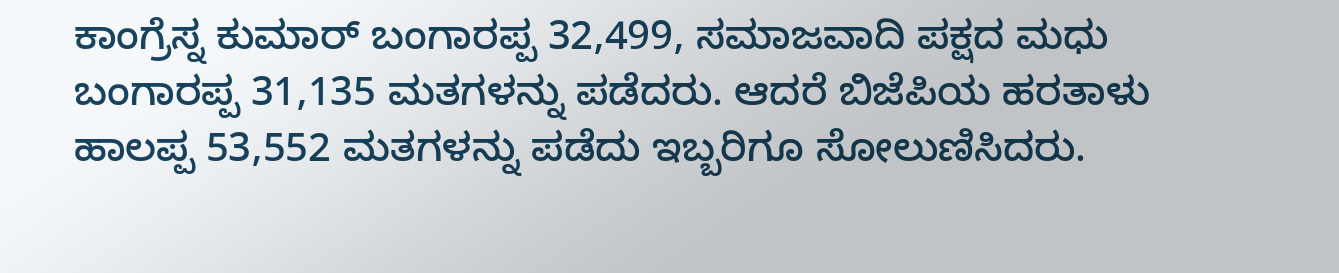ಕಾಂಗ್ರೆಸ್ನ ಕುಮಾರ್ ಬಂಗಾರಪ್ಪ 32,499, ಸಮಾಜವಾದಿ ಪಕ್ಷದ ಮಧು ಬಂಗಾರಪ್ಪ 31,135 ಮತಗಳನ್ನು ಪಡೆದರು. ಆದರೆ ಬಿಜೆಪಿಯ ಹರತಾಳು ಹಾಲಪ್ಪ 53,552 ಮತಗಳನ್ನು ಪಡೆದು ಇಬ್ಬರಿಗೂ ಸೋಲುಣಿಸಿದರು.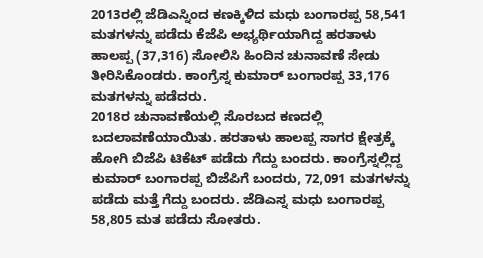2013ರಲ್ಲಿ ಜೆಡಿಎಸ್ನಿಂದ ಕಣಕ್ಕಿಳಿದ ಮಧು ಬಂಗಾರಪ್ಪ 58,541 ಮತಗಳನ್ನು ಪಡೆದು ಕೆಜೆಪಿ ಅಭ್ಯರ್ಥಿಯಾಗಿದ್ದ ಹರತಾಳು ಹಾಲಪ್ಪ (37,316) ಸೋಲಿಸಿ ಹಿಂದಿನ ಚುನಾವಣೆ ಸೇಡು ತೀರಿಸಿಕೊಂಡರು. ಕಾಂಗ್ರೆಸ್ನ ಕುಮಾರ್ ಬಂಗಾರಪ್ಪ 33,176 ಮತಗಳನ್ನು ಪಡೆದರು.
2018ರ ಚುನಾವಣೆಯಲ್ಲಿ ಸೊರಬದ ಕಣದಲ್ಲಿ ಬದಲಾವಣೆಯಾಯಿತು. ಹರತಾಳು ಹಾಲಪ್ಪ ಸಾಗರ ಕ್ಷೇತ್ರಕ್ಕೆ ಹೋಗಿ ಬಿಜೆಪಿ ಟಿಕೆಟ್ ಪಡೆದು ಗೆದ್ದು ಬಂದರು. ಕಾಂಗ್ರೆಸ್ನಲ್ಲಿದ್ದ ಕುಮಾರ್ ಬಂಗಾರಪ್ಪ ಬಿಜೆಪಿಗೆ ಬಂದರು, 72,091 ಮತಗಳನ್ನು ಪಡೆದು ಮತ್ತೆ ಗೆದ್ದು ಬಂದರು. ಜೆಡಿಎಸ್ನ ಮಧು ಬಂಗಾರಪ್ಪ 58,805 ಮತ ಪಡೆದು ಸೋತರು.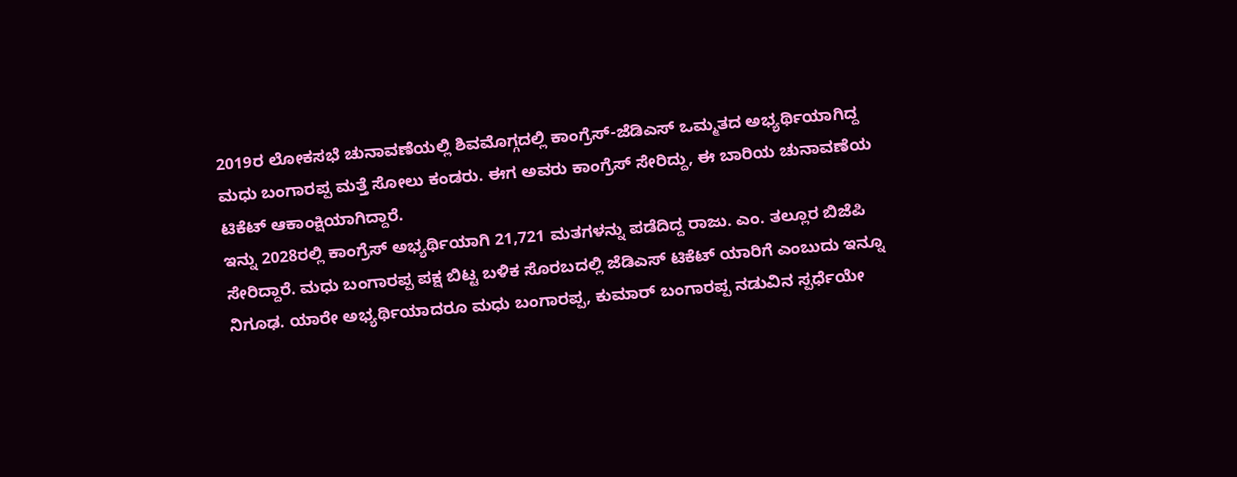2019ರ ಲೋಕಸಭೆ ಚುನಾವಣೆಯಲ್ಲಿ ಶಿವಮೊಗ್ಗದಲ್ಲಿ ಕಾಂಗ್ರೆಸ್-ಜೆಡಿಎಸ್ ಒಮ್ಮತದ ಅಭ್ಯರ್ಥಿಯಾಗಿದ್ದ ಮಧು ಬಂಗಾರಪ್ಪ ಮತ್ತೆ ಸೋಲು ಕಂಡರು. ಈಗ ಅವರು ಕಾಂಗ್ರೆಸ್ ಸೇರಿದ್ದು, ಈ ಬಾರಿಯ ಚುನಾವಣೆಯ ಟಿಕೆಟ್ ಆಕಾಂಕ್ಷಿಯಾಗಿದ್ದಾರೆ.
ಇನ್ನು 2028ರಲ್ಲಿ ಕಾಂಗ್ರೆಸ್ ಅಭ್ಯರ್ಥಿಯಾಗಿ 21,721 ಮತಗಳನ್ನು ಪಡೆದಿದ್ದ ರಾಜು. ಎಂ. ತಲ್ಲೂರ ಬಿಜೆಪಿ ಸೇರಿದ್ದಾರೆ. ಮಧು ಬಂಗಾರಪ್ಪ ಪಕ್ಷ ಬಿಟ್ಟ ಬಳಿಕ ಸೊರಬದಲ್ಲಿ ಜೆಡಿಎಸ್ ಟಿಕೆಟ್ ಯಾರಿಗೆ ಎಂಬುದು ಇನ್ನೂ ನಿಗೂಢ. ಯಾರೇ ಅಭ್ಯರ್ಥಿಯಾದರೂ ಮಧು ಬಂಗಾರಪ್ಪ, ಕುಮಾರ್ ಬಂಗಾರಪ್ಪ ನಡುವಿನ ಸ್ಪರ್ಧೆಯೇ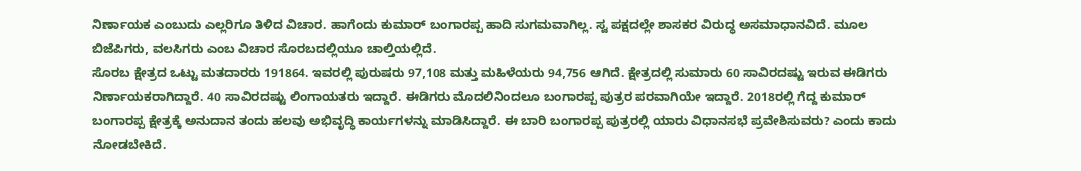ನಿರ್ಣಾಯಕ ಎಂಬುದು ಎಲ್ಲರಿಗೂ ತಿಳಿದ ವಿಚಾರ. ಹಾಗೆಂದು ಕುಮಾರ್ ಬಂಗಾರಪ್ಪ ಹಾದಿ ಸುಗಮವಾಗಿಲ್ಲ. ಸ್ವ ಪಕ್ಷದಲ್ಲೇ ಶಾಸಕರ ವಿರುದ್ಧ ಅಸಮಾಧಾನವಿದೆ. ಮೂಲ ಬಿಜೆಪಿಗರು, ವಲಸಿಗರು ಎಂಬ ವಿಚಾರ ಸೊರಬದಲ್ಲಿಯೂ ಚಾಲ್ತಿಯಲ್ಲಿದೆ.
ಸೊರಬ ಕ್ಷೇತ್ರದ ಒಟ್ಟು ಮತದಾರರು 191864. ಇವರಲ್ಲಿ ಪುರುಷರು 97,108 ಮತ್ತು ಮಹಿಳೆಯರು 94,756 ಆಗಿದೆ. ಕ್ಷೇತ್ರದಲ್ಲಿ ಸುಮಾರು 60 ಸಾವಿರದಷ್ಟು ಇರುವ ಈಡಿಗರು ನಿರ್ಣಾಯಕರಾಗಿದ್ದಾರೆ. 40 ಸಾವಿರದಷ್ಟು ಲಿಂಗಾಯತರು ಇದ್ದಾರೆ. ಈಡಿಗರು ಮೊದಲಿನಿಂದಲೂ ಬಂಗಾರಪ್ಪ ಪುತ್ರರ ಪರವಾಗಿಯೇ ಇದ್ದಾರೆ. 2018ರಲ್ಲಿ ಗೆದ್ದ ಕುಮಾರ್ ಬಂಗಾರಪ್ಪ ಕ್ಷೇತ್ರಕ್ಕೆ ಅನುದಾನ ತಂದು ಹಲವು ಅಭಿವೃದ್ಧಿ ಕಾರ್ಯಗಳನ್ನು ಮಾಡಿಸಿದ್ದಾರೆ. ಈ ಬಾರಿ ಬಂಗಾರಪ್ಪ ಪುತ್ರರಲ್ಲಿ ಯಾರು ವಿಧಾನಸಭೆ ಪ್ರವೇಶಿಸುವರು? ಎಂದು ಕಾದು ನೋಡಬೇಕಿದೆ.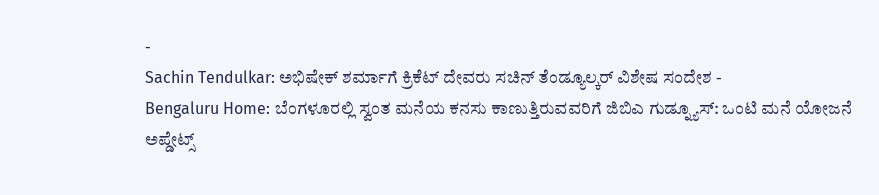-
Sachin Tendulkar: ಅಭಿಷೇಕ್ ಶರ್ಮಾಗೆ ಕ್ರಿಕೆಟ್ ದೇವರು ಸಚಿನ್ ತೆಂಡ್ಯೂಲ್ಕರ್ ವಿಶೇಷ ಸಂದೇಶ -
Bengaluru Home: ಬೆಂಗಳೂರಲ್ಲಿ ಸ್ವಂತ ಮನೆಯ ಕನಸು ಕಾಣುತ್ತಿರುವವರಿಗೆ ಜಿಬಿಎ ಗುಡ್ನ್ಯೂಸ್: ಒಂಟಿ ಮನೆ ಯೋಜನೆ ಅಪ್ಡೇಟ್ಸ್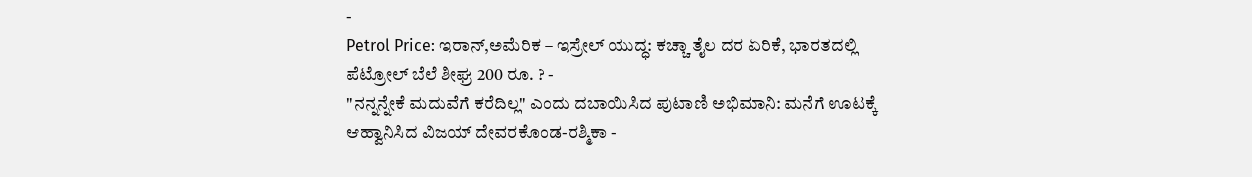-
Petrol Price: ಇರಾನ್,ಅಮೆರಿಕ – ಇಸ್ರೇಲ್ ಯುದ್ಧ: ಕಚ್ಚಾ ತೈಲ ದರ ಏರಿಕೆ, ಭಾರತದಲ್ಲಿ ಪೆಟ್ರೋಲ್ ಬೆಲೆ ಶೀಘ್ರ 200 ರೂ. ? -
"ನನ್ನನ್ನೇಕೆ ಮದುವೆಗೆ ಕರೆದಿಲ್ಲ" ಎಂದು ದಬಾಯಿಸಿದ ಪುಟಾಣಿ ಅಭಿಮಾನಿ: ಮನೆಗೆ ಊಟಕ್ಕೆ ಆಹ್ವಾನಿಸಿದ ವಿಜಯ್ ದೇವರಕೊಂಡ-ರಶ್ಮಿಕಾ -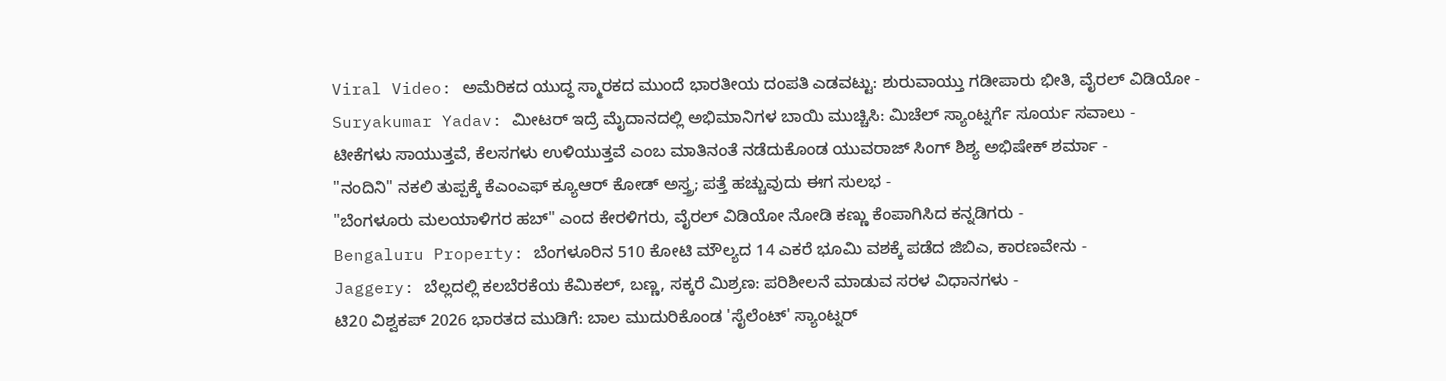Viral Video: ಅಮೆರಿಕದ ಯುದ್ಧ ಸ್ಮಾರಕದ ಮುಂದೆ ಭಾರತೀಯ ದಂಪತಿ ಎಡವಟ್ಟು: ಶುರುವಾಯ್ತು ಗಡೀಪಾರು ಭೀತಿ, ವೈರಲ್ ವಿಡಿಯೋ -
Suryakumar Yadav: ಮೀಟರ್ ಇದ್ರೆ ಮೈದಾನದಲ್ಲಿ ಅಭಿಮಾನಿಗಳ ಬಾಯಿ ಮುಚ್ಚಿಸಿ: ಮಿಚೆಲ್ ಸ್ಯಾಂಟ್ನರ್ಗೆ ಸೂರ್ಯ ಸವಾಲು -
ಟೀಕೆಗಳು ಸಾಯುತ್ತವೆ, ಕೆಲಸಗಳು ಉಳಿಯುತ್ತವೆ ಎಂಬ ಮಾತಿನಂತೆ ನಡೆದುಕೊಂಡ ಯುವರಾಜ್ ಸಿಂಗ್ ಶಿಶ್ಯ ಅಭಿಷೇಕ್ ಶರ್ಮಾ -
"ನಂದಿನಿ" ನಕಲಿ ತುಪ್ಪಕ್ಕೆ ಕೆಎಂಎಫ್ ಕ್ಯೂಆರ್ ಕೋಡ್ ಅಸ್ತ್ರ; ಪತ್ತೆ ಹಚ್ಚುವುದು ಈಗ ಸುಲಭ -
"ಬೆಂಗಳೂರು ಮಲಯಾಳಿಗರ ಹಬ್" ಎಂದ ಕೇರಳಿಗರು, ವೈರಲ್ ವಿಡಿಯೋ ನೋಡಿ ಕಣ್ಣು ಕೆಂಪಾಗಿಸಿದ ಕನ್ನಡಿಗರು -
Bengaluru Property: ಬೆಂಗಳೂರಿನ 510 ಕೋಟಿ ಮೌಲ್ಯದ 14 ಎಕರೆ ಭೂಮಿ ವಶಕ್ಕೆ ಪಡೆದ ಜಿಬಿಎ, ಕಾರಣವೇನು -
Jaggery: ಬೆಲ್ಲದಲ್ಲಿ ಕಲಬೆರಕೆಯ ಕೆಮಿಕಲ್, ಬಣ್ಣ, ಸಕ್ಕರೆ ಮಿಶ್ರಣ: ಪರಿಶೀಲನೆ ಮಾಡುವ ಸರಳ ವಿಧಾನಗಳು -
ಟಿ20 ವಿಶ್ವಕಪ್ 2026 ಭಾರತದ ಮುಡಿಗೆ: ಬಾಲ ಮುದುರಿಕೊಂಡ 'ಸೈಲೆಂಟ್' ಸ್ಯಾಂಟ್ನರ್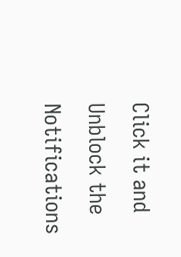Click it and Unblock the Notifications